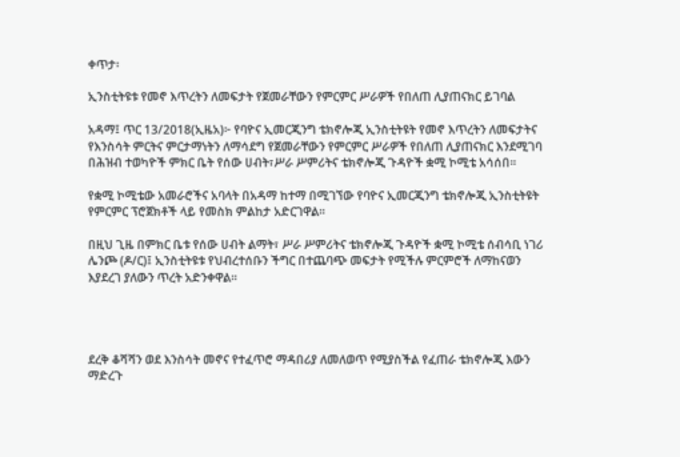ቀጥታ፡

ኢንስቲትዩቱ የመኖ እጥረትን ለመፍታት የጀመራቸውን የምርምር ሥራዎች የበለጠ ሊያጠናክር ይገባል

አዳማ፤ ጥር 13/2018(ኢዜአ)፦ የባዮና ኢመርጂንግ ቴክኖሎጂ ኢንስቲትዩት የመኖ እጥረትን ለመፍታትና የእንስሳት ምርትና ምርታማነትን ለማሳደግ የጀመራቸውን የምርምር ሥራዎች የበለጠ ሊያጠናክር እንደሚገባ በሕዝብ ተወካዮች ምክር ቤት የሰው ሀብት፣ሥራ ሥምሪትና ቴክኖሎጂ ጉዳዮች ቋሚ ኮሚቴ አሳሰበ።

የቋሚ ኮሚቴው አመራሮችና አባላት በአዳማ ከተማ በሚገኘው የባዮና ኢመርጂንግ ቴክኖሎጂ ኢንስቲትዩት የምርምር ፕሮጀክቶች ላይ የመስክ ምልከታ አድርገዋል።

በዚህ ጊዜ በምክር ቤቱ የሰው ሀብት ልማት፣ ሥራ ሥምሪትና ቴክኖሎጂ ጉዳዮች ቋሚ ኮሚቴ ሰብሳቢ ነገሪ ሌንጮ (ዶ/ር)፤ ኢንስቲትዩቱ የህብረተሰቡን ችግር በተጨባጭ መፍታት የሚችሉ ምርምሮች ለማከናወን እያደረገ ያለውን ጥረት አድንቀዋል።




ደረቅ ቆሻሻን ወደ እንስሳት መኖና የተፈጥሮ ማዳበሪያ ለመለወጥ የሚያስችል የፈጠራ ቴክኖሎጂ እውን ማድረጉ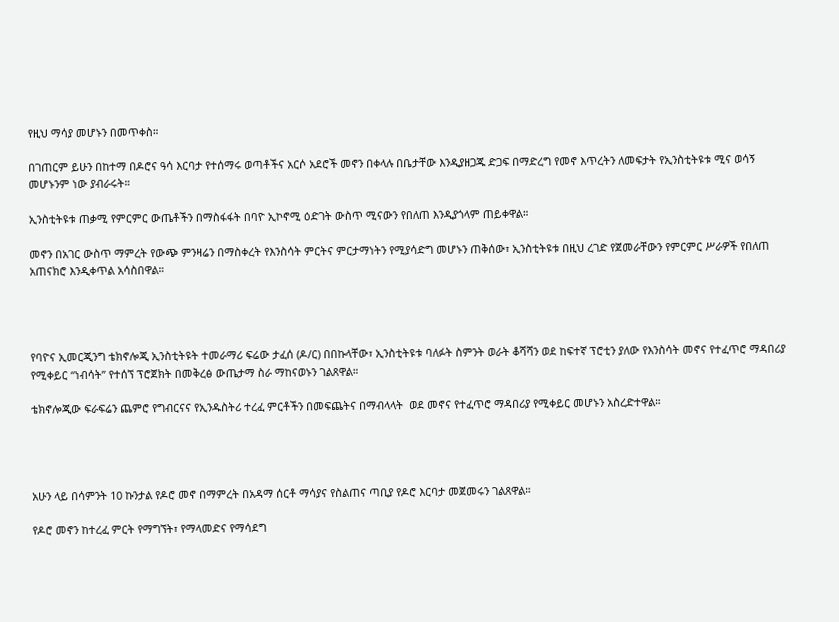የዚህ ማሳያ መሆኑን በመጥቀስ።

በገጠርም ይሁን በከተማ በዶሮና ዓሳ እርባታ የተሰማሩ ወጣቶችና አርሶ አደሮች መኖን በቀላሉ በቤታቸው እንዲያዘጋጁ ድጋፍ በማድረግ የመኖ እጥረትን ለመፍታት የኢንስቲትዩቱ ሚና ወሳኝ መሆኑንም ነው ያብራሩት።

ኢንስቲትዩቱ ጠቃሚ የምርምር ውጤቶችን በማስፋፋት በባዮ ኢኮኖሚ ዕድገት ውስጥ ሚናውን የበለጠ እንዲያጎላም ጠይቀዋል።

መኖን በአገር ውስጥ ማምረት የውጭ ምንዛሬን በማስቀረት የእንስሳት ምርትና ምርታማነትን የሚያሳድግ መሆኑን ጠቅሰው፣ ኢንስቲትዩቱ በዚህ ረገድ የጀመራቸውን የምርምር ሥራዎች የበለጠ አጠናክሮ እንዲቀጥል አሳስበዋል።




የባዮና ኢመርጂንግ ቴክኖሎጂ ኢንስቲትዩት ተመራማሪ ፍሬው ታፈሰ (ዶ/ር) በበኩላቸው፣ ኢንስቲትዩቱ ባለፉት ስምንት ወራት ቆሻሻን ወደ ከፍተኛ ፕሮቲን ያለው የእንስሳት መኖና የተፈጥሮ ማዳበሪያ የሚቀይር “ነብሳት” የተሰኘ ፕሮጀክት በመቅረፅ ውጤታማ ስራ ማከናወኑን ገልጸዋል።

ቴክኖሎጂው ፍራፍሬን ጨምሮ የግብርናና የኢንዱስትሪ ተረፈ ምርቶችን በመፍጨትና በማብላላት  ወደ መኖና የተፈጥሮ ማዳበሪያ የሚቀይር መሆኑን አስረድተዋል።




አሁን ላይ በሳምንት 10 ኩንታል የዶሮ መኖ በማምረት በአዳማ ሰርቶ ማሳያና የስልጠና ጣቢያ የዶሮ እርባታ መጀመሩን ገልጸዋል።

የዶሮ መኖን ከተረፈ ምርት የማግኘት፣ የማላመድና የማሳደግ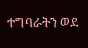ተግባራትን ወደ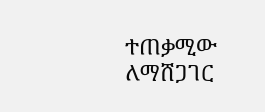ተጠቃሚው ለማሸጋገር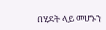በሂደት ላይ መሆኑን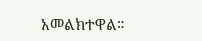አመልክተዋል።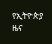የኢትዮጵያ ዜና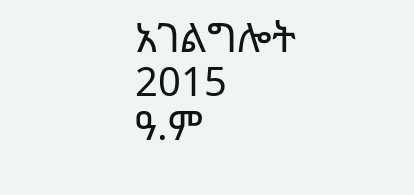አገልግሎት
2015
ዓ.ም